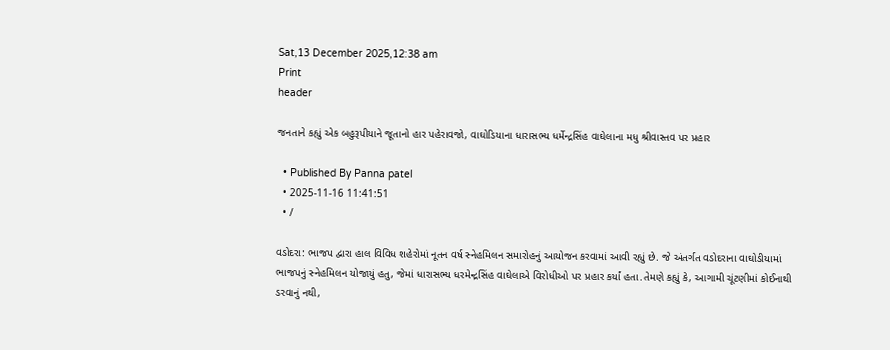Sat,13 December 2025,12:38 am
Print
header

જનતાને કહ્યું એક બહુરૂપીયાને જૂતાનો હાર પહેરાવજો, વાઘોડિયાના ધારાસભ્ય ધર્મેન્દ્રસિંહ વાઘેલાના મધુ શ્રીવાસ્તવ પર પ્રહાર

  • Published By Panna patel
  • 2025-11-16 11:41:51
  • /

વડોદરા: ભાજપ દ્વારા હાલ વિવિધ શહેરોમાં નૂતન વર્ષ સ્નેહમિલન સમારોહનું આયોજન કરવામાં આવી રહ્યું છે. જે અંતર્ગત વડોદરાના વાઘોડીયામાં ભાજપનું સ્નેહમિલન યોજાયું હતુ, જેમાં ધારાસભ્ય ધરમેન્દ્રસિંહ વાઘેલાએ વિરોધીઓ પર પ્રહાર કર્યાં હતા.તેમણે કહ્યું કે, આગામી ચૂંટણીમાં કોઈનાથી ડરવાનું નથી,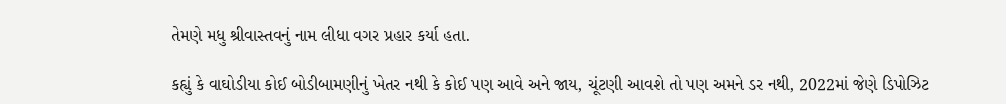તેમણે મધુ શ્રીવાસ્તવનું નામ લીધા વગર પ્રહાર કર્યા હતા.

કહ્યું કે વાઘોડીયા કોઈ બોડીબામણીનું ખેતર નથી કે કોઈ પણ આવે અને જાય, ચૂંટણી આવશે તો પણ અમને ડર નથી, 2022માં જેણે ડિપોઝિટ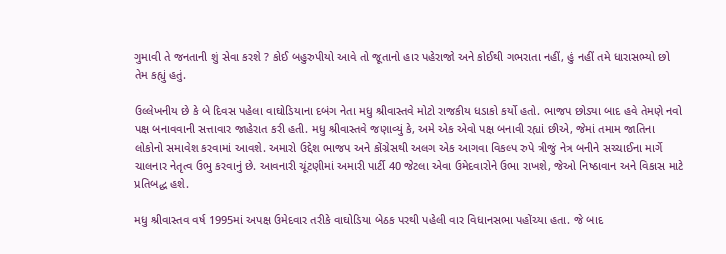ગુમાવી તે જનતાની શું સેવા કરશે ? કોઈ બહુરુપીયો આવે તો જૂતાનો હાર પહેરાજો અને કોઈથી ગભરાતા નહીં, હું નહીં તમે ધારાસભ્યો છો તેમ કહ્યું હતું.

ઉલ્લેખનીય છે કે બે દિવસ પહેલા વાઘોડિયાના દબંગ નેતા મધુ શ્રીવાસ્તવે મોટો રાજકીય ધડાકો કર્યો હતો. ભાજપ છોડ્યા બાદ હવે તેમણે નવો પક્ષ બનાવવાની સત્તાવાર જાહેરાત કરી હતી. મધુ શ્રીવાસ્તવે જણાવ્યું કે, અમે એક એવો પક્ષ બનાવી રહ્યાં છીએ, જેમાં તમામ જાતિના લોકોનો સમાવેશ કરવામાં આવશે. અમારો ઉદ્દેશ ભાજપ અને કોંગ્રેસથી અલગ એક આગવા વિકલ્પ રુપે ત્રીજું નેત્ર બનીને સચ્ચાઈના માર્ગે ચાલનાર નેતૃત્વ ઉભુ કરવાનું છે. આવનારી ચૂંટણીમાં અમારી પાર્ટી 40 જેટલા એવા ઉમેદવારોને ઉભા રાખશે, જેઓ નિષ્ઠાવાન અને વિકાસ માટે પ્રતિબદ્ધ હશે.

મધુ શ્રીવાસ્તવ વર્ષ 1995માં અપક્ષ ઉમેદવાર તરીકે વાઘોડિયા બેઠક પરથી પહેલી વાર વિધાનસભા પહોંચ્યા હતા. જે બાદ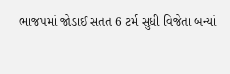ભાજપમાં જોડાઈ સતત 6 ટર્મ સુધી વિજેતા બન્યાં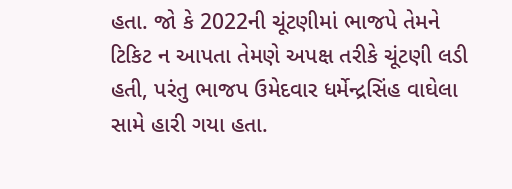હતા. જો કે 2022ની ચૂંટણીમાં ભાજપે તેમને ટિકિટ ન આપતા તેમણે અપક્ષ તરીકે ચૂંટણી લડી હતી, પરંતુ ભાજપ ઉમેદવાર ધર્મેન્દ્રસિંહ વાઘેલા સામે હારી ગયા હતા.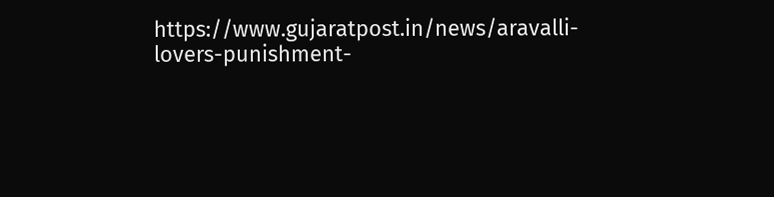https://www.gujaratpost.in/news/aravalli-lovers-punishment-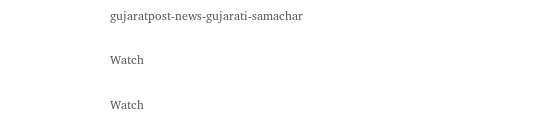gujaratpost-news-gujarati-samachar

Watch

Watch